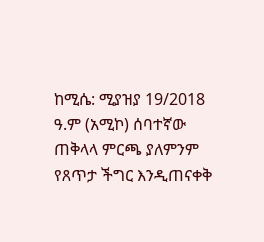ከሚሴ: ሚያዝያ 19/2018 ዓ.ም (አሚኮ) ሰባተኛው ጠቅላላ ምርጫ ያለምንም የጸጥታ ችግር እንዲጠናቀቅ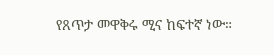የጸጥታ መዋቅሩ ሚና ከፍተኛ ነው።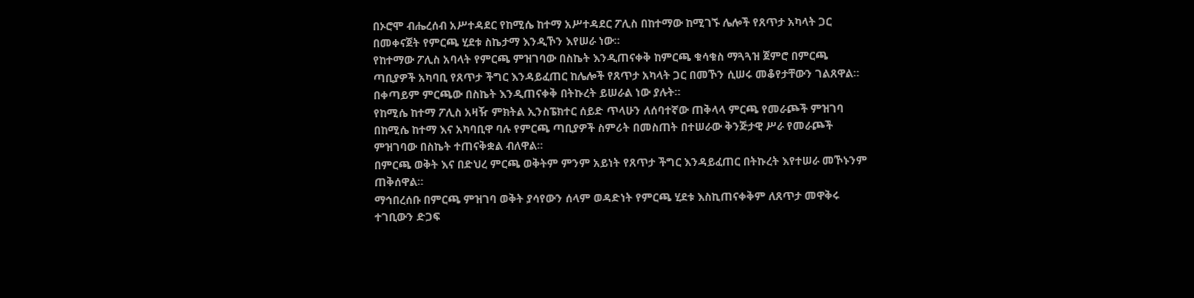በኦሮሞ ብሔረሰብ አሥተዳደር የከሚሴ ከተማ አሥተዳደር ፖሊስ በከተማው ከሚገኙ ሌሎች የጸጥታ አካላት ጋር በመቀናጀት የምርጫ ሂደቱ ስኬታማ እንዲኾን እየሠራ ነው።
የከተማው ፖሊስ አባላት የምርጫ ምዝገባው በስኬት እንዲጠናቀቅ ከምርጫ ቁሳቁስ ማጓጓዝ ጀምሮ በምርጫ ጣቢያዎች አካባቢ የጸጥታ ችግር እንዳይፈጠር ከሌሎች የጸጥታ አካላት ጋር በመኾን ሲሠሩ መቆየታቸውን ገልጸዋል።
በቀጣይም ምርጫው በስኬት እንዲጠናቀቅ በትኩረት ይሠራል ነው ያሉት።
የከሚሴ ከተማ ፖሊስ አዛዥ ምክትል ኢንስፔክተር ሰይድ ጥላሁን ለሰባተኛው ጠቅላላ ምርጫ የመራጮች ምዝገባ በከሚሴ ከተማ እና አካባቢዋ ባሉ የምርጫ ጣቢያዎች ስምሪት በመስጠት በተሠራው ቅንጅታዊ ሥራ የመራጮች ምዝገባው በስኬት ተጠናቅቋል ብለዋል።
በምርጫ ወቅት እና በድህረ ምርጫ ወቅትም ምንም አይነት የጸጥታ ችግር እንዳይፈጠር በትኩረት እየተሠራ መኾኑንም ጠቅሰዋል።
ማኅበረሰቡ በምርጫ ምዝገባ ወቅት ያሳየውን ሰላም ወዳድነት የምርጫ ሂደቱ እስኪጠናቀቅም ለጸጥታ መዋቅሩ ተገቢውን ድጋፍ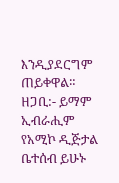እንዲያደርግም ጠይቀዋል።
ዘጋቢ:- ይማም ኢብራሒም
የአሚኮ ዲጅታል ቤተሰብ ይሁኑ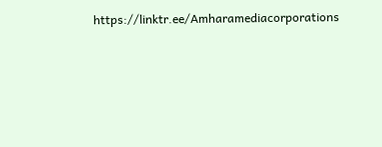https://linktr.ee/Amharamediacorporations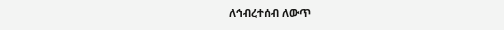ለኅብረተሰብ ለውጥ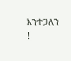እንተጋለን !